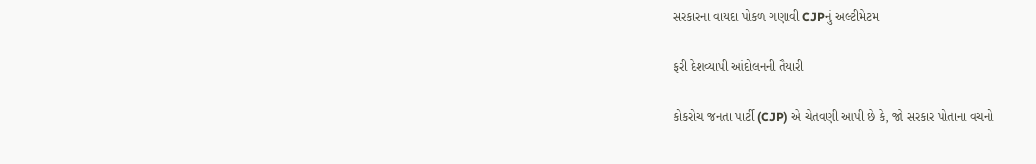સરકારના વાયદા પોકળ ગણાવી CJPનું અલ્ટીમેટમ

ફરી દેશવ્યાપી આંદોલનની તૈયારી

કોકરોચ જનતા પાર્ટી (CJP) એ ચેતવણી આપી છે કે, જો સરકાર પોતાના વચનો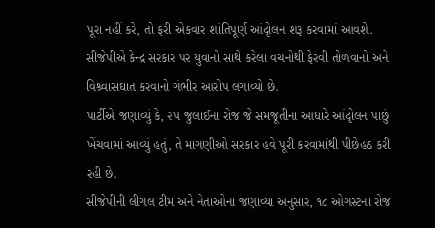પૂરા નહીં કરે, તો ફરી એકવાર શાંતિપૂર્ણ આંદૃોલન શરૂ કરવામાં આવશે. સીજેપીએ કેન્દ્ર સરકાર પર યુવાનો સાથે કરેલા વચનોથી ફેરવી તોળવાનો અને વિશ્ર્વાસઘાત કરવાનો ગંભીર આરોપ લગાવ્યો છે.
પાર્ટીએ જણાવ્યું કે, ૨૫ જુલાઈના રોજ જે સમજૂતીના આધારે આંદૃોલન પાછું ખેંચવામાં આવ્યું હતું, તે માગણીઓ સરકાર હવે પૂરી કરવામાંથી પીછેહઠ કરી રહી છે.
સીજેપીની લીગલ ટીમ અને નેતાઓના જણાવ્યા અનુસાર, ૧૮ ઓગસ્ટના રોજ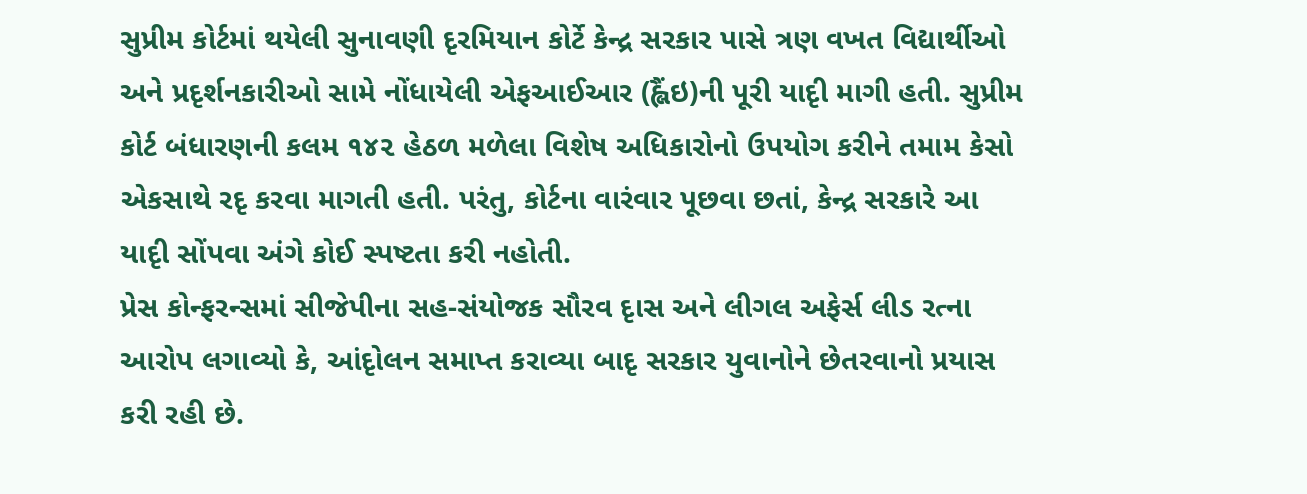સુપ્રીમ કોર્ટમાં થયેલી સુનાવણી દૃરમિયાન કોર્ટે કેન્દ્ર સરકાર પાસે ત્રણ વખત વિદ્યાર્થીઓ અને પ્રદૃર્શનકારીઓ સામે નોંધાયેલી એફઆઈઆર (હ્લૈંઇ)ની પૂરી યાદૃી માગી હતી. સુપ્રીમ કોર્ટ બંધારણની કલમ ૧૪૨ હેઠળ મળેલા વિશેષ અધિકારોનો ઉપયોગ કરીને તમામ કેસો એકસાથે રદૃ કરવા માગતી હતી. પરંતુ, કોર્ટના વારંવાર પૂછવા છતાં, કેન્દ્ર સરકારે આ યાદૃી સોંપવા અંગે કોઈ સ્પષ્ટતા કરી નહોતી.
પ્રેસ કોન્ફરન્સમાં સીજેપીના સહ-સંયોજક સૌરવ દૃાસ અને લીગલ અફેર્સ લીડ રત્ના આરોપ લગાવ્યો કે, આંદૃોલન સમાપ્ત કરાવ્યા બાદૃ સરકાર યુવાનોને છેતરવાનો પ્રયાસ કરી રહી છે.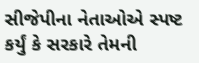સીજેપીના નેતાઓએ સ્પષ્ટ કર્યું કે સરકારે તેમની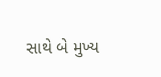સાથે બે મુખ્ય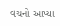વચનો આપ્યા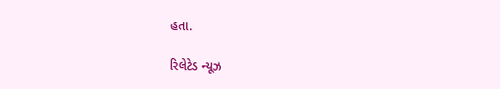હતા.

રિલેટેડ ન્યૂઝ